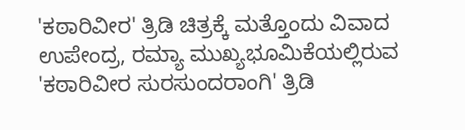'ಕಠಾರಿವೀರ' ತ್ರಿಡಿ ಚಿತ್ರಕ್ಕೆ ಮತ್ತೊಂದು ವಿವಾದ
ಉಪೇಂದ್ರ, ರಮ್ಯಾ ಮುಖ್ಯಭೂಮಿಕೆಯಲ್ಲಿರುವ 'ಕಠಾರಿವೀರ ಸುರಸುಂದರಾಂಗಿ' ತ್ರಿಡಿ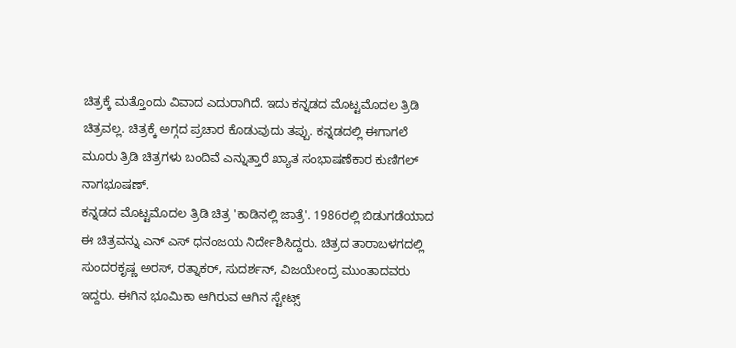ಚಿತ್ರಕ್ಕೆ ಮತ್ತೊಂದು ವಿವಾದ ಎದುರಾಗಿದೆ. ಇದು ಕನ್ನಡದ ಮೊಟ್ಟಮೊದಲ ತ್ರಿಡಿ ಚಿತ್ರವಲ್ಲ. ಚಿತ್ರಕ್ಕೆ ಅಗ್ಗದ ಪ್ರಚಾರ ಕೊಡುವುದು ತಪ್ಪು. ಕನ್ನಡದಲ್ಲಿ ಈಗಾಗಲೆ ಮೂರು ತ್ರಿಡಿ ಚಿತ್ರಗಳು ಬಂದಿವೆ ಎನ್ನುತ್ತಾರೆ ಖ್ಯಾತ ಸಂಭಾಷಣೆಕಾರ ಕುಣಿಗಲ್ ನಾಗಭೂಷಣ್.
ಕನ್ನಡದ ಮೊಟ್ಟಮೊದಲ ತ್ರಿಡಿ ಚಿತ್ರ 'ಕಾಡಿನಲ್ಲಿ ಜಾತ್ರೆ'. 1986ರಲ್ಲಿ ಬಿಡುಗಡೆಯಾದ ಈ ಚಿತ್ರವನ್ನು ಎನ್ ಎಸ್ ಧನಂಜಯ ನಿರ್ದೇಶಿಸಿದ್ದರು. ಚಿತ್ರದ ತಾರಾಬಳಗದಲ್ಲಿ ಸುಂದರಕೃಷ್ಣ ಅರಸ್, ರತ್ನಾಕರ್, ಸುದರ್ಶನ್, ವಿಜಯೇಂದ್ರ ಮುಂತಾದವರು ಇದ್ದರು. ಈಗಿನ ಭೂಮಿಕಾ ಆಗಿರುವ ಆಗಿನ ಸ್ಟೇಟ್ಸ್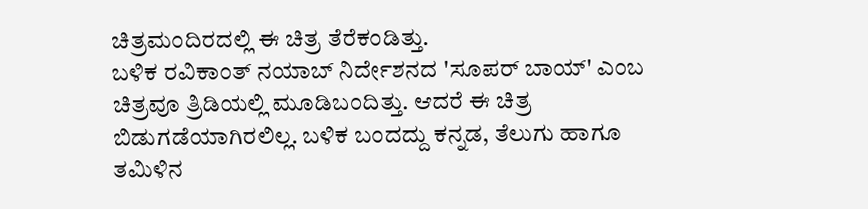ಚಿತ್ರಮಂದಿರದಲ್ಲಿ ಈ ಚಿತ್ರ ತೆರೆಕಂಡಿತ್ತು.
ಬಳಿಕ ರವಿಕಾಂತ್ ನಯಾಬ್ ನಿರ್ದೇಶನದ 'ಸೂಪರ್ ಬಾಯ್' ಎಂಬ ಚಿತ್ರವೂ ತ್ರಿಡಿಯಲ್ಲಿ ಮೂಡಿಬಂದಿತ್ತು. ಆದರೆ ಈ ಚಿತ್ರ ಬಿಡುಗಡೆಯಾಗಿರಲಿಲ್ಲ. ಬಳಿಕ ಬಂದದ್ದು ಕನ್ನಡ, ತೆಲುಗು ಹಾಗೂ ತಮಿಳಿನ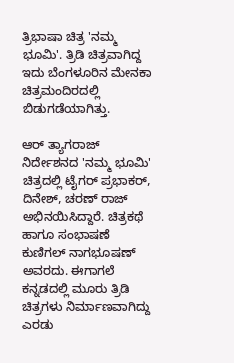ತ್ರಿಭಾಷಾ ಚಿತ್ರ 'ನಮ್ಮ ಭೂಮಿ'. ತ್ರಿಡಿ ಚಿತ್ರವಾಗಿದ್ದ ಇದು ಬೆಂಗಳೂರಿನ ಮೇನಕಾ ಚಿತ್ರಮಂದಿರದಲ್ಲಿ ಬಿಡುಗಡೆಯಾಗಿತ್ತು.

ಆರ್ ತ್ಯಾಗರಾಜ್ ನಿರ್ದೇಶನದ 'ನಮ್ಮ ಭೂಮಿ' ಚಿತ್ರದಲ್ಲಿ ಟೈಗರ್ ಪ್ರಭಾಕರ್, ದಿನೇಶ್, ಚರಣ್ ರಾಜ್ ಅಭಿನಯಿಸಿದ್ದಾರೆ. ಚಿತ್ರಕಥೆ ಹಾಗೂ ಸಂಭಾಷಣೆ ಕುಣಿಗಲ್ ನಾಗಭೂಷಣ್ ಅವರದು. ಈಗಾಗಲೆ ಕನ್ನಡದಲ್ಲಿ ಮೂರು ತ್ರಿಡಿ ಚಿತ್ರಗಳು ನಿರ್ಮಾಣವಾಗಿದ್ದು ಎರಡು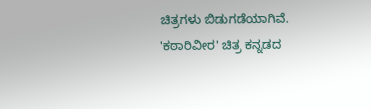ಚಿತ್ರಗಳು ಬಿಡುಗಡೆಯಾಗಿವೆ. 'ಕಠಾರಿವೀರ' ಚಿತ್ರ ಕನ್ನಡದ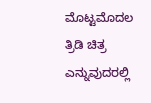ಮೊಟ್ಟಮೊದಲ ತ್ರಿಡಿ ಚಿತ್ರ ಎನ್ನುವುದರಲ್ಲಿ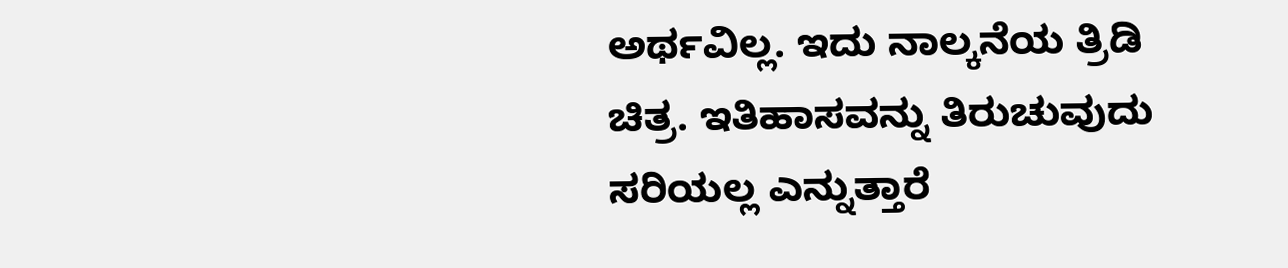ಅರ್ಥವಿಲ್ಲ. ಇದು ನಾಲ್ಕನೆಯ ತ್ರಿಡಿ ಚಿತ್ರ. ಇತಿಹಾಸವನ್ನು ತಿರುಚುವುದು ಸರಿಯಲ್ಲ ಎನ್ನುತ್ತಾರೆ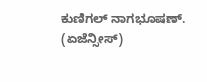ಕುಣಿಗಲ್ ನಾಗಭೂಷಣ್. (ಏಜೆನ್ಸೀಸ್)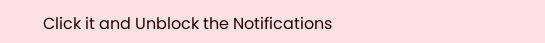Click it and Unblock the Notifications